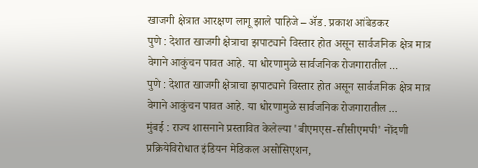खाजगी क्षेत्रात आरक्षण लागू झाले पाहिजे – ॲड. प्रकाश आंबेडकर
पुणे : देशात खाजगी क्षेत्राचा झपाट्याने विस्तार होत असून सार्वजनिक क्षेत्र मात्र वेगाने आकुंचन पावत आहे. या धोरणामुळे सार्वजनिक रोजगारातील ...
पुणे : देशात खाजगी क्षेत्राचा झपाट्याने विस्तार होत असून सार्वजनिक क्षेत्र मात्र वेगाने आकुंचन पावत आहे. या धोरणामुळे सार्वजनिक रोजगारातील ...
मुंबई : राज्य शासनाने प्रस्तावित केलेल्या 'बीएमएस-सीसीएमपी' नोंदणी प्रक्रियेविरोधात इंडियन मेडिकल असोसिएशन,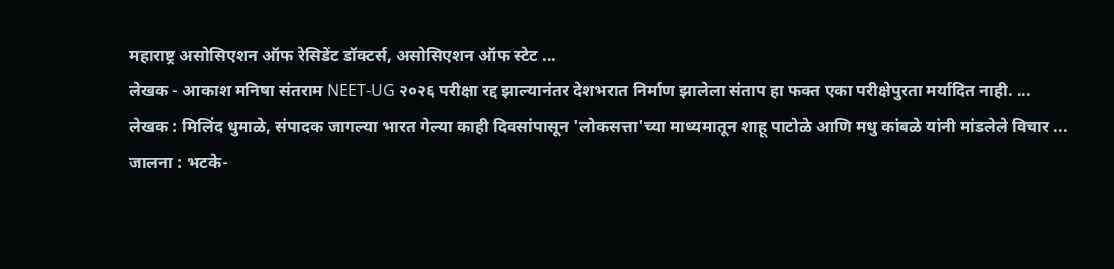महाराष्ट्र असोसिएशन ऑफ रेसिडेंट डॉक्टर्स, असोसिएशन ऑफ स्टेट ...
लेखक - आकाश मनिषा संतराम NEET-UG २०२६ परीक्षा रद्द झाल्यानंतर देशभरात निर्माण झालेला संताप हा फक्त एका परीक्षेपुरता मर्यादित नाही. ...
लेखक : मिलिंद धुमाळे, संपादक जागल्या भारत गेल्या काही दिवसांपासून 'लोकसत्ता'च्या माध्यमातून शाहू पाटोळे आणि मधु कांबळे यांनी मांडलेले विचार ...
जालना : भटके-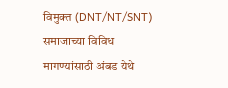विमुक्त (DNT/NT/SNT) समाजाच्या विविध मागण्यांसाठी अंबड येथे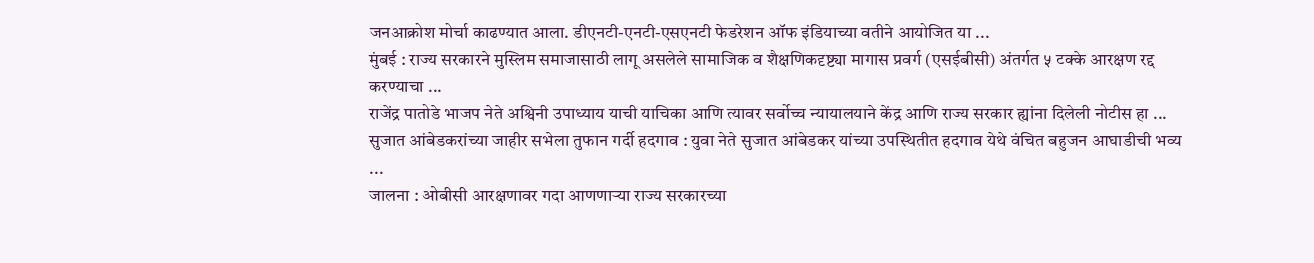जनआक्रोश मोर्चा काढण्यात आला. डीएनटी-एनटी-एसएनटी फेडरेशन ऑफ इंडियाच्या वतीने आयोजित या ...
मुंबई : राज्य सरकारने मुस्लिम समाजासाठी लागू असलेले सामाजिक व शैक्षणिकदृष्ट्या मागास प्रवर्ग (एसईबीसी) अंतर्गत ५ टक्के आरक्षण रद्द करण्याचा ...
राजेंद्र पातोडे भाजप नेते अश्विनी उपाध्याय याची याचिका आणि त्यावर सर्वोच्च न्यायालयाने केंद्र आणि राज्य सरकार ह्यांना दिलेली नोटीस हा ...
सुजात आंबेडकरांच्या जाहीर सभेला तुफान गर्दी हदगाव : युवा नेते सुजात आंबेडकर यांच्या उपस्थितीत हदगाव येथे वंचित बहुजन आघाडीची भव्य ...
जालना : ओबीसी आरक्षणावर गदा आणणाऱ्या राज्य सरकारच्या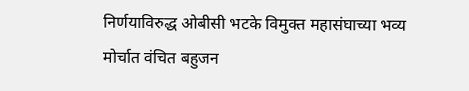निर्णयाविरुद्ध ओबीसी भटके विमुक्त महासंघाच्या भव्य मोर्चात वंचित बहुजन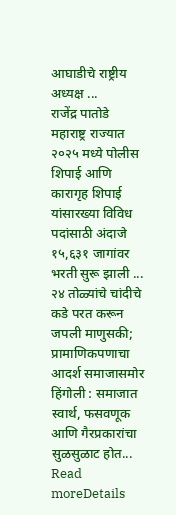आघाडीचे राष्ट्रीय अध्यक्ष ...
राजेंद्र पातोडे महाराष्ट्र राज्यात २०२५ मध्ये पोलीस शिपाई आणि कारागृह शिपाई यांसारख्या विविध पदांसाठी अंदाजे १५,६३१ जागांवर भरती सुरू झाली ...
२४ तोळ्यांचे चांदीचे कडे परत करून जपली माणुसकी; प्रामाणिकपणाचा आदर्श समाजासमोर हिंगोली : समाजात स्वार्थ, फसवणूक आणि गैरप्रकारांचा सुळसुळाट होत...
Read moreDetails